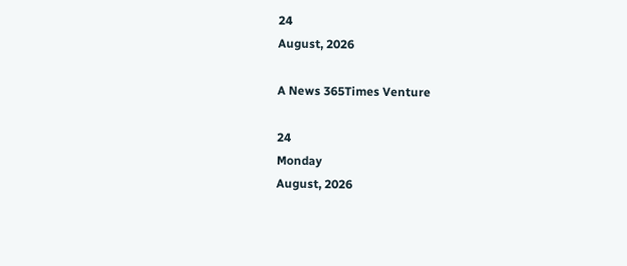24
August, 2026

A News 365Times Venture

24
Monday
August, 2026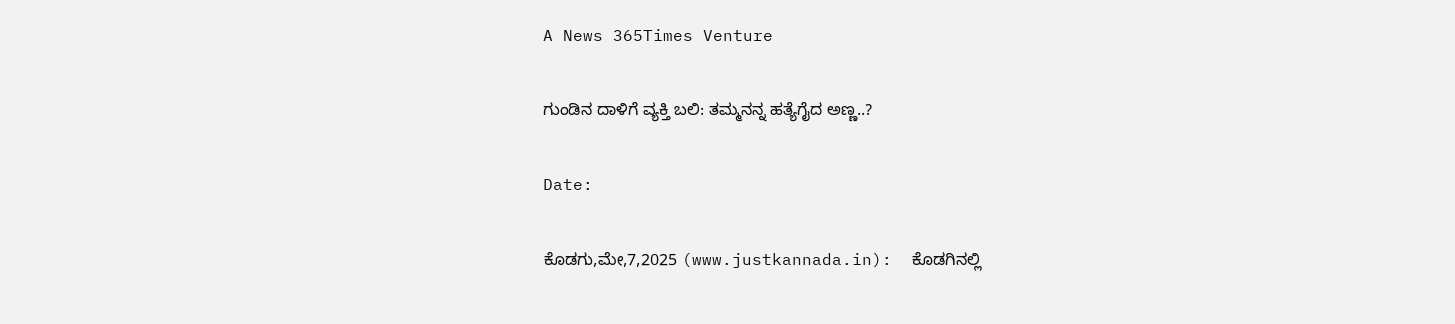A News 365Times Venture

ಗುಂಡಿನ ದಾಳಿಗೆ ವ್ಯಕ್ತಿ ಬಲಿ: ತಮ್ಮನನ್ನ ಹತ್ಯೆಗೈದ ಅಣ್ಣ..?

Date:

ಕೊಡಗು,ಮೇ,7,2025 (www.justkannada.in):  ಕೊಡಗಿನಲ್ಲಿ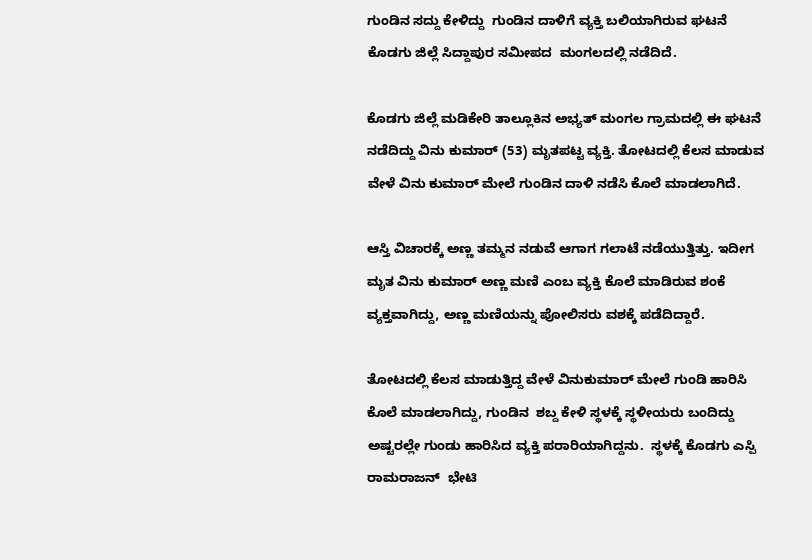ಗುಂಡಿನ ಸದ್ದು ಕೇಳಿದ್ದು  ಗುಂಡಿನ ದಾಳಿಗೆ ವ್ಯಕ್ತಿ ಬಲಿಯಾಗಿರುವ ಘಟನೆ ಕೊಡಗು ಜಿಲ್ಲೆ ಸಿದ್ದಾಪುರ ಸಮೀಪದ  ಮಂಗಲದಲ್ಲಿ ನಡೆದಿದೆ.

ಕೊಡಗು ಜಿಲ್ಲೆ ಮಡಿಕೇರಿ ತಾಲ್ಲೂಕಿನ ಅಭ್ಯತ್ ಮಂಗಲ ಗ್ರಾಮದಲ್ಲಿ ಈ ಘಟನೆ ನಡೆದಿದ್ದು ವಿನು ಕುಮಾರ್ (53) ಮೃತಪಟ್ಟ ವ್ಯಕ್ತಿ. ತೋಟದಲ್ಲಿ ಕೆಲಸ ಮಾಡುವ ವೇಳೆ ವಿನು ಕುಮಾರ್ ಮೇಲೆ ಗುಂಡಿನ ದಾಳಿ ನಡೆಸಿ ಕೊಲೆ ಮಾಡಲಾಗಿದೆ.

ಆಸ್ತಿ ವಿಚಾರಕ್ಕೆ ಅಣ್ಣ ತಮ್ಮನ ನಡುವೆ ಆಗಾಗ ಗಲಾಟೆ ನಡೆಯುತ್ತಿತ್ತು. ಇದೀಗ  ಮೃತ ವಿನು ಕುಮಾರ್ ಅಣ್ಣ ಮಣಿ ಎಂಬ ವ್ಯಕ್ತಿ ಕೊಲೆ ಮಾಡಿರುವ ಶಂಕೆ ವ್ಯಕ್ತವಾಗಿದ್ದು, ಅಣ್ಣ ಮಣಿಯನ್ನು ಪೋಲಿಸರು ವಶಕ್ಕೆ ಪಡೆದಿದ್ದಾರೆ.

ತೋಟದಲ್ಲಿ‌ ಕೆಲಸ ಮಾಡುತ್ತಿದ್ದ ವೇಳೆ ವಿನುಕುಮಾರ್ ಮೇಲೆ ಗುಂಡಿ ಹಾರಿಸಿ ಕೊಲೆ ಮಾಡಲಾಗಿದ್ದು, ಗುಂಡಿನ  ಶಬ್ದ ಕೇಳಿ ಸ್ಥಳಕ್ಕೆ ಸ್ಥಳೀಯರು ಬಂದಿದ್ದು ಅಷ್ಟರಲ್ಲೇ ಗುಂಡು ಹಾರಿಸಿದ ವ್ಯಕ್ತಿ ಪರಾರಿಯಾಗಿದ್ದನು.  ಸ್ಥಳಕ್ಕೆ ಕೊಡಗು ಎಸ್ಪಿ ರಾಮರಾಜನ್  ಭೇಟಿ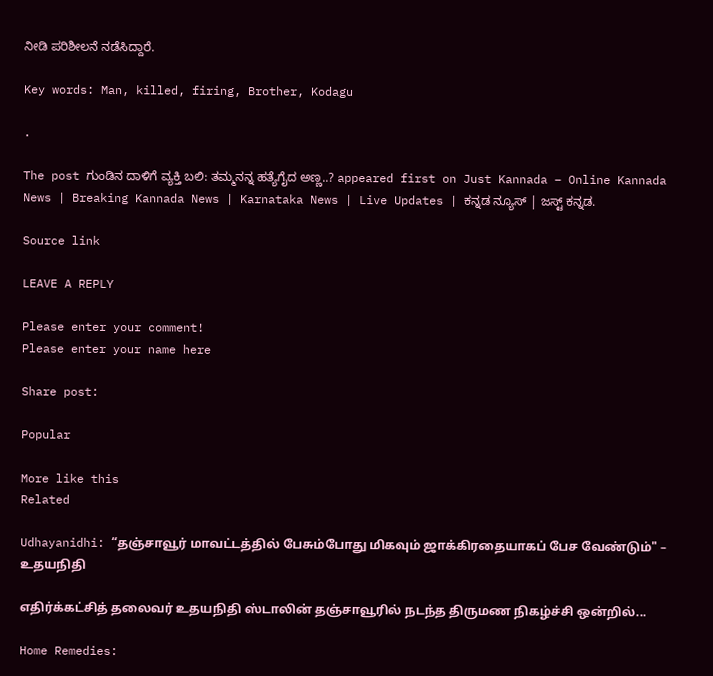ನೀಡಿ ಪರಿಶೀಲನೆ‌ ನಡೆಸಿದ್ದಾರೆ.

Key words: Man, killed, firing, Brother, Kodagu

.

The post ಗುಂಡಿನ ದಾಳಿಗೆ ವ್ಯಕ್ತಿ ಬಲಿ: ತಮ್ಮನನ್ನ ಹತ್ಯೆಗೈದ ಅಣ್ಣ..? appeared first on Just Kannada – Online Kannada News | Breaking Kannada News | Karnataka News | Live Updates | ಕನ್ನಡ ನ್ಯೂಸ್ | ಜಸ್ಟ್ ಕನ್ನಡ.

Source link

LEAVE A REPLY

Please enter your comment!
Please enter your name here

Share post:

Popular

More like this
Related

Udhayanidhi: “தஞ்சாவூர் மாவட்டத்தில் பேசும்போது மிகவும் ஜாக்கிரதையாகப் பேச வேண்டும்" – உதயநிதி

எதிர்க்கட்சித் தலைவர் உதயநிதி ஸ்டாலின் தஞ்சாவூரில் நடந்த திருமண நிகழ்ச்சி ஒன்றில்...

Home Remedies: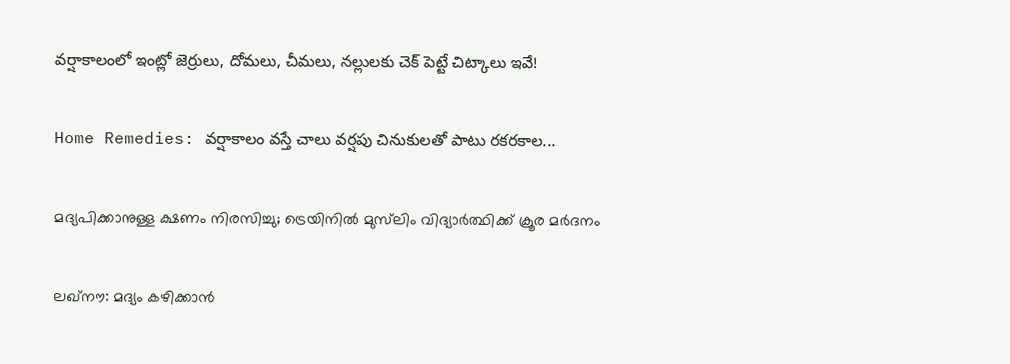వర్షాకాలంలో ఇంట్లో జెర్రులు, దోమలు, చీమలు, నల్లులకు చెక్ పెట్టే చిట్కాలు ఇవే!

Home Remedies: వర్షాకాలం వస్తే చాలు వర్షపు చినుకులతో పాటు రకరకాల...

മദ്യപിക്കാനുള്ള ക്ഷണം നിരസിച്ചു; ട്രെയിനില്‍ മുസ്‌ലിം വിദ്യാര്‍ത്ഥിക്ക് ക്രൂര മര്‍ദനം

ലഖ്‌നൗ: മദ്യം കഴിക്കാന്‍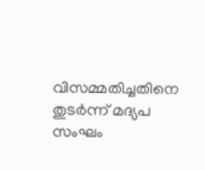വിസമ്മതിച്ചതിനെ തുടര്‍ന്ന് മദ്യപ സംഘം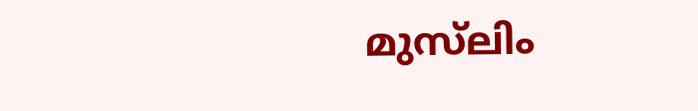മുസ്‌ലിം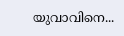യുവാവിനെ...